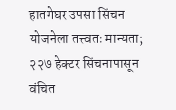हातगेघर उपसा सिंचन योजनेला तत्त्वतः मान्यता; २२७ हेक्टर सिंचनापासून वंचित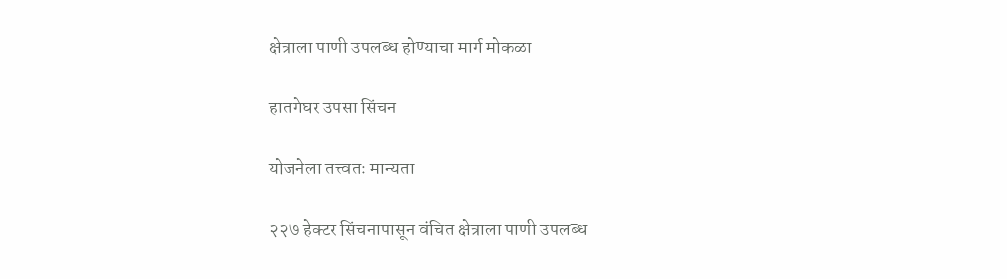क्षेत्राला पाणी उपलब्ध होण्याचा मार्ग मोकळा

हातगेघर उपसा सिंचन

योजनेला तत्त्वतः मान्यता

२२७ हेक्टर सिंचनापासून वंचित क्षेत्राला पाणी उपलब्ध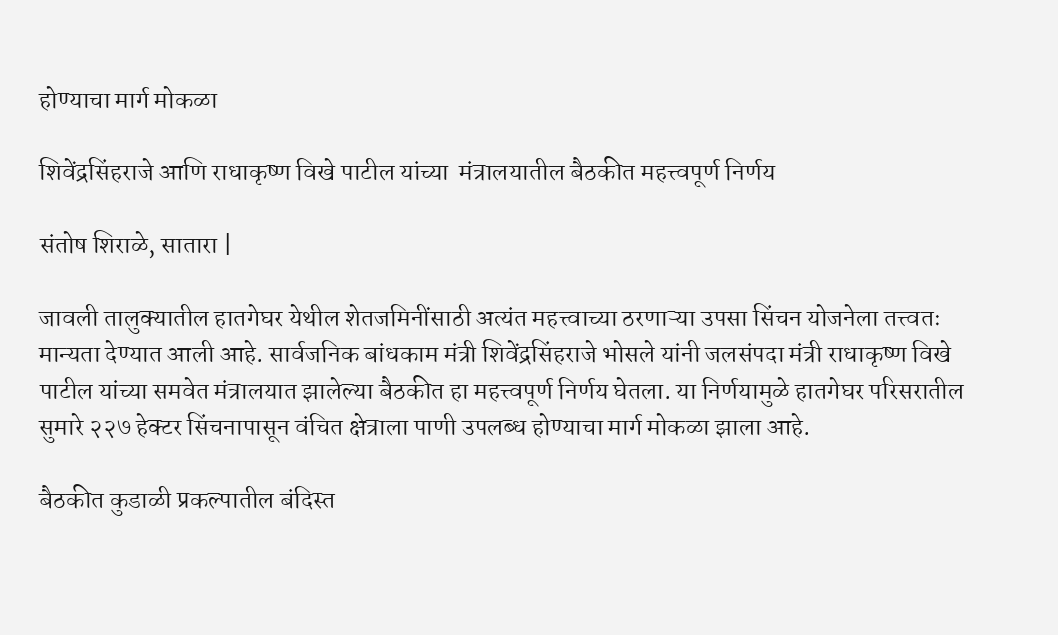होण्याचा मार्ग मोकळा

शिवेंद्रसिंहराजे आणि राधाकृष्ण विखे पाटील यांच्या  मंत्रालयातील बैठकीत महत्त्वपूर्ण निर्णय

संतोष शिराळे, सातारा |

जावली तालुक्यातील हातगेघर येथील शेतजमिनींसाठी अत्यंत महत्त्वाच्या ठरणाऱ्या उपसा सिंचन योजनेला तत्त्वतः मान्यता देण्यात आली आहे. सार्वजनिक बांधकाम मंत्री शिवेंद्रसिंहराजे भोसले यांनी जलसंपदा मंत्री राधाकृष्ण विखे पाटील यांच्या समवेत मंत्रालयात झालेल्या बैठकीत हा महत्त्वपूर्ण निर्णय घेतला. या निर्णयामुळे हातगेघर परिसरातील सुमारे २२७ हेक्टर सिंचनापासून वंचित क्षेत्राला पाणी उपलब्ध होण्याचा मार्ग मोकळा झाला आहे.

बैठकीत कुडाळी प्रकल्पातील बंदिस्त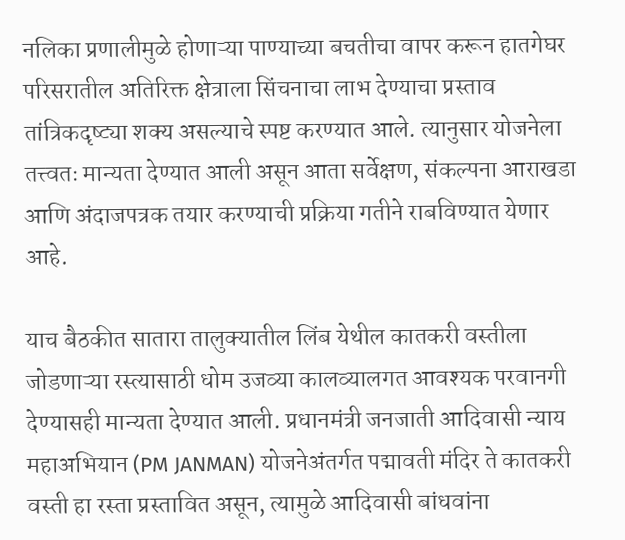नलिका प्रणालीमुळे होणाऱ्या पाण्याच्या बचतीचा वापर करून हातगेघर परिसरातील अतिरिक्त क्षेत्राला सिंचनाचा लाभ देण्याचा प्रस्ताव तांत्रिकदृष्ट्या शक्य असल्याचे स्पष्ट करण्यात आले. त्यानुसार योजनेला तत्त्वतः मान्यता देण्यात आली असून आता सर्वेक्षण, संकल्पना आराखडा आणि अंदाजपत्रक तयार करण्याची प्रक्रिया गतीने राबविण्यात येणार आहे.

याच बैठकीत सातारा तालुक्यातील लिंब येथील कातकरी वस्तीला जोडणाऱ्या रस्त्यासाठी धोम उजव्या कालव्यालगत आवश्यक परवानगी देण्यासही मान्यता देण्यात आली. प्रधानमंत्री जनजाती आदिवासी न्याय महाअभियान (PM JANMAN) योजनेअंतर्गत पद्मावती मंदिर ते कातकरी वस्ती हा रस्ता प्रस्तावित असून, त्यामुळे आदिवासी बांधवांना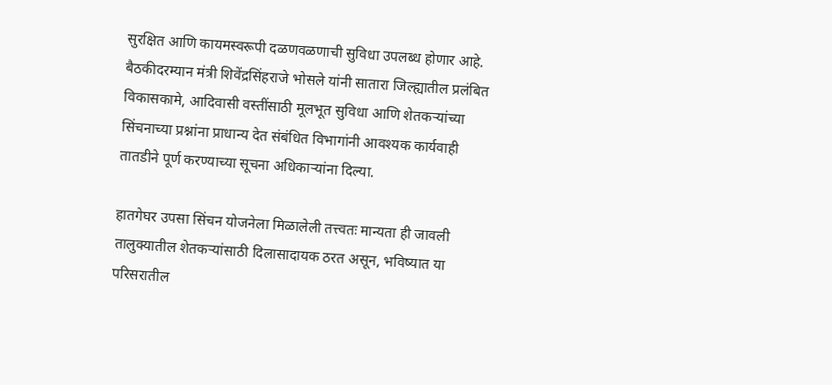सुरक्षित आणि कायमस्वरूपी दळणवळणाची सुविधा उपलब्ध होणार आहे. बैठकीदरम्यान मंत्री शिवेंद्रसिंहराजे भोसले यांनी सातारा जिल्ह्यातील प्रलंबित विकासकामे, आदिवासी वस्तींसाठी मूलभूत सुविधा आणि शेतकऱ्यांच्या सिंचनाच्या प्रश्नांना प्राधान्य देत संबंधित विभागांनी आवश्यक कार्यवाही तातडीने पूर्ण करण्याच्या सूचना अधिकाऱ्यांना दिल्या.

हातगेघर उपसा सिंचन योजनेला मिळालेली तत्त्वतः मान्यता ही जावली तालुक्यातील शेतकऱ्यांसाठी दिलासादायक ठरत असून, भविष्यात या परिसरातील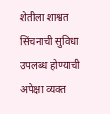शेतीला शाश्वत सिंचनाची सुविधा उपलब्ध होण्याची अपेक्षा व्यक्त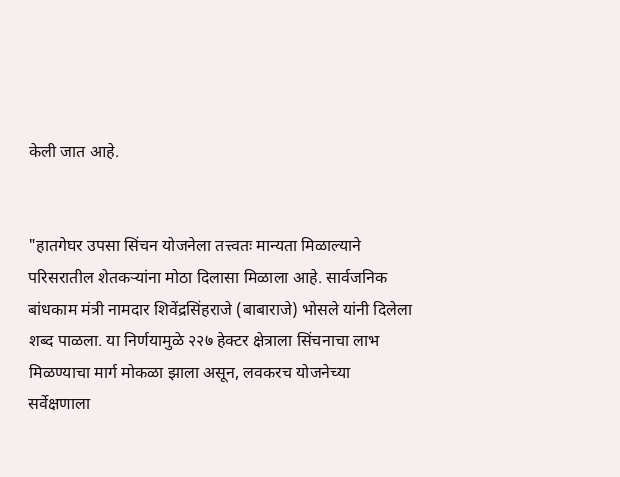केली जात आहे.


"हातगेघर उपसा सिंचन योजनेला तत्त्वतः मान्यता मिळाल्याने परिसरातील शेतकऱ्यांना मोठा दिलासा मिळाला आहे. सार्वजनिक बांधकाम मंत्री नामदार शिवेंद्रसिंहराजे (बाबाराजे) भोसले यांनी दिलेला शब्द पाळला. या निर्णयामुळे २२७ हेक्टर क्षेत्राला सिंचनाचा लाभ मिळण्याचा मार्ग मोकळा झाला असून, लवकरच योजनेच्या सर्वेक्षणाला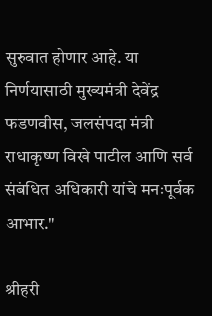सुरुवात होणार आहे. या निर्णयासाठी मुख्यमंत्री देवेंद्र फडणवीस, जलसंपदा मंत्री राधाकृष्ण विखे पाटील आणि सर्व संबंधित अधिकारी यांचे मनःपूर्वक आभार."

श्रीहरी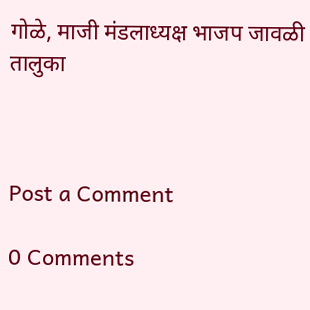गोळे, माजी मंडलाध्यक्ष भाजप जावळी तालुका



Post a Comment

0 Comments